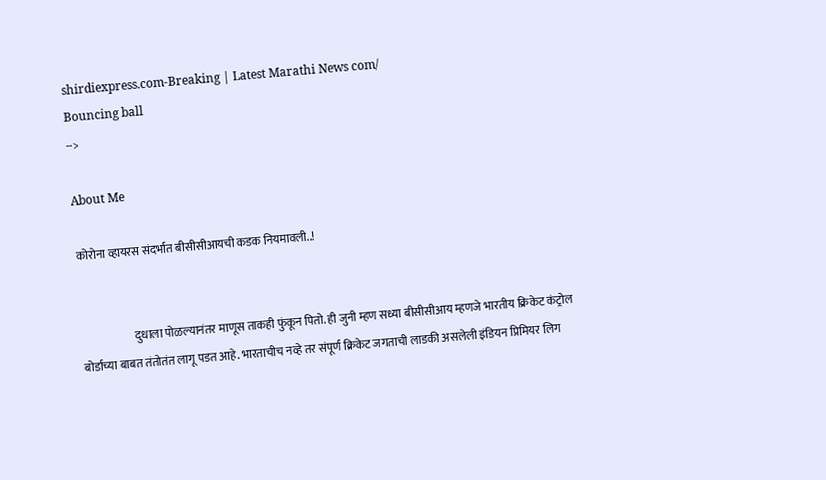shirdiexpress.com-Breaking | Latest Marathi News com/
Bouncing ball
-->

About Me

कोरोना व्हायरस संदर्भात बीसीसीआयची कडक नियमावली..!


                       दुधाला पोळल्यानंतर माणूस ताकही फुंकून पितो. ही जुनी म्हण सध्या बीसीसीआय म्हणजे भारतीय क्रिकेट कंट्रोल बोर्डाच्या बाबत तंतोतंत लागू पडत आहे. भारताचीच नव्हे तर संपूर्ण क्रिकेट जगताची लाडकी असलेली इंडियन प्रिमियर लिग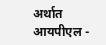अर्थात आयपीएल -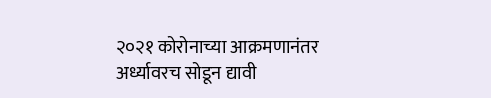२०२१ कोरोनाच्या आक्रमणानंतर अर्ध्यावरच सोडून द्यावी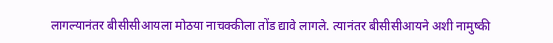लागल्यानंतर बीसीसीआयला मोठया नाचक्कीला तोंड द्यावे लागले. त्यानंतर बीसीसीआयने अशी नामुष्की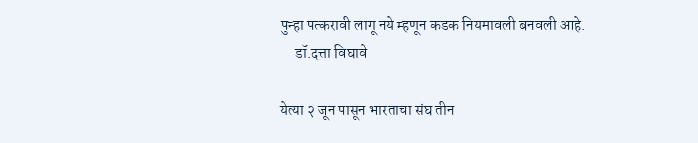पुन्हा पत्करावी लागू नये म्हणून कडक नियमावली बनवली आहे.
     डॉ.दत्ता विघावे

येत्या २ जून पासून भारताचा संघ तीन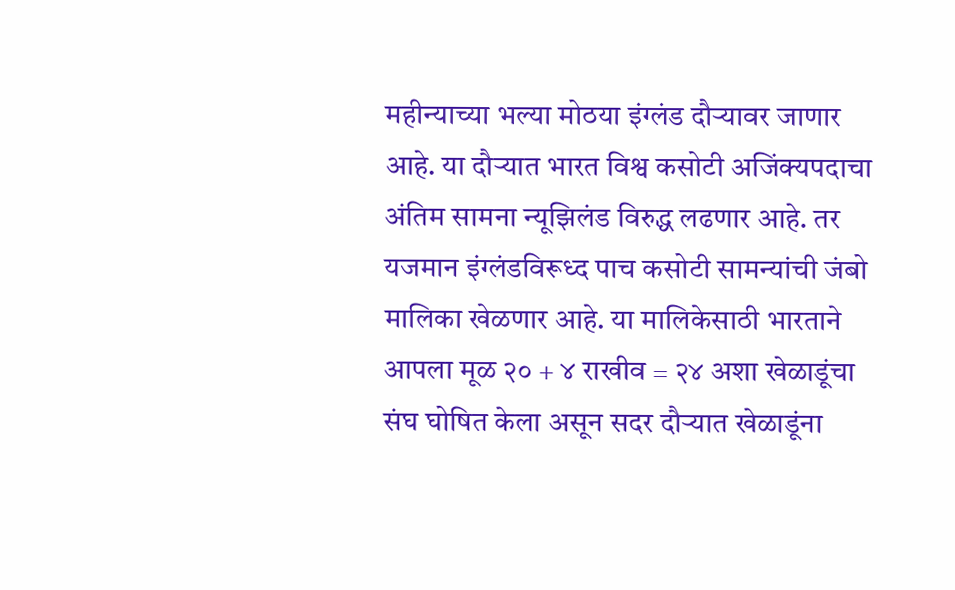महीन्याच्या भल्या मोठया इंग्लंड दौऱ्यावर जाणार आहे. या दौऱ्यात भारत विश्व कसोटी अजिंक्यपदाचा अंतिम सामना न्यूझिलंड विरुद्ध लढणार आहे. तर यजमान इंग्लंडविरूध्द पाच कसोटी सामन्यांची जंबो मालिका खेळणार आहे. या मालिकेसाठी भारताने आपला मूळ २० + ४ राखीव = २४ अशा खेळाडूंचा संघ घोषित केला असून सदर दौऱ्यात खेळाडूंना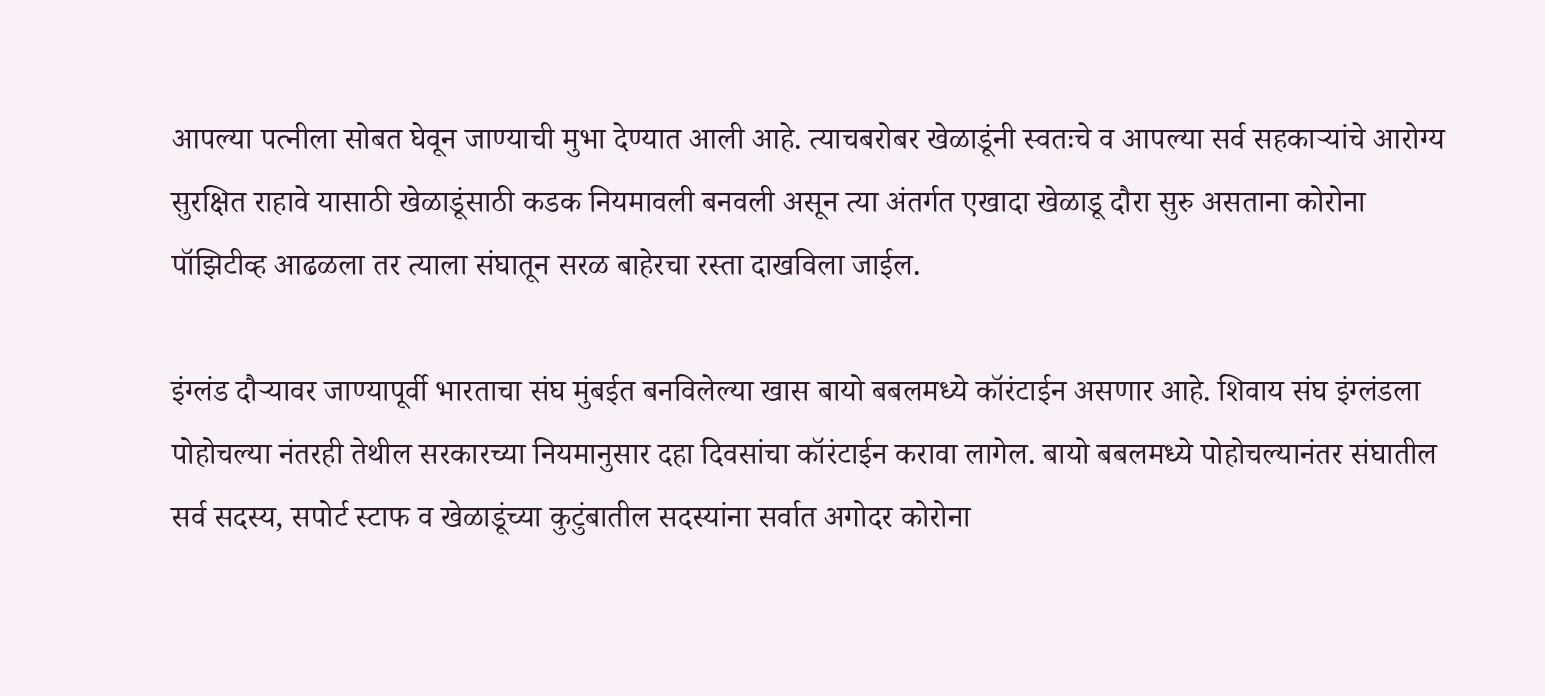आपल्या पत्नीला सोबत घेवून जाण्याची मुभा देण्यात आली आहे. त्याचबरोबर खेळाडूंनी स्वतःचे व आपल्या सर्व सहकाऱ्यांचे आरोग्य सुरक्षित राहावे यासाठी खेळाडूंसाठी कडक नियमावली बनवली असून त्या अंतर्गत एखादा खेळाडू दौरा सुरु असताना कोरोना पॉझिटीव्ह आढळला तर त्याला संघातून सरळ बाहेरचा रस्ता दाखविला जाईल.

इंग्लंड दौऱ्यावर जाण्यापूर्वी भारताचा संघ मुंबईत बनविलेल्या खास बायो बबलमध्ये कॉरंटाईन असणार आहे. शिवाय संघ इंग्लंडला पोहोचल्या नंतरही तेथील सरकारच्या नियमानुसार दहा दिवसांचा कॉरंटाईन करावा लागेल. बायो बबलमध्ये पोहोचल्यानंतर संघातील सर्व सदस्य, सपोर्ट स्टाफ व खेळाडूंच्या कुटुंबातील सदस्यांना सर्वात अगोदर कोरोना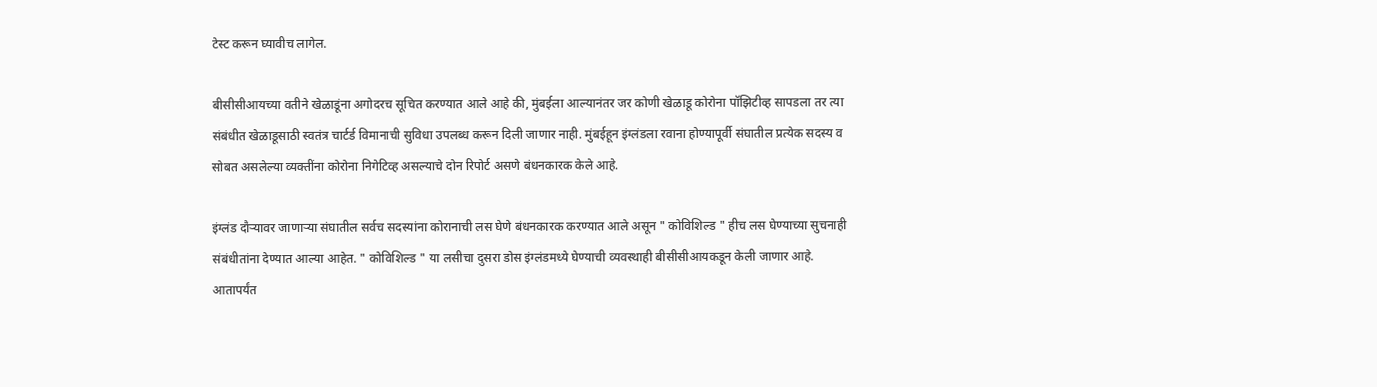टेस्ट करून घ्यावीच लागेल.

बीसीसीआयच्या वतीने खेळाडूंना अगोदरच सूचित करण्यात आले आहे की, मुंबईला आल्यानंतर जर कोणी खेळाडू कोरोना पॉझिटीव्ह सापडला तर त्या संबंधीत खेळाडूसाठी स्वतंत्र चार्टर्ड विमानाची सुविधा उपलब्ध करून दिली जाणार नाही. मुंबईहून इंग्लंडला रवाना होण्यापूर्वी संघातील प्रत्येक सदस्य व सोबत असलेल्या व्यक्तींना कोरोना निगेटिव्ह असल्याचे दोन रिपोर्ट असणे बंधनकारक केले आहे.

इंग्लंड दौऱ्यावर जाणाऱ्या संघातील सर्वच सदस्यांना कोरानाची लस घेणे बंधनकारक करण्यात आले असून " कोविशिल्ड " हीच लस घेण्याच्या सुचनाही संबंधीतांना देण्यात आल्या आहेत. " कोविशिल्ड " या लसीचा दुसरा डोस इंग्लंडमध्ये घेण्याची व्यवस्थाही बीसीसीआयकडून केली जाणार आहे. आतापर्यंत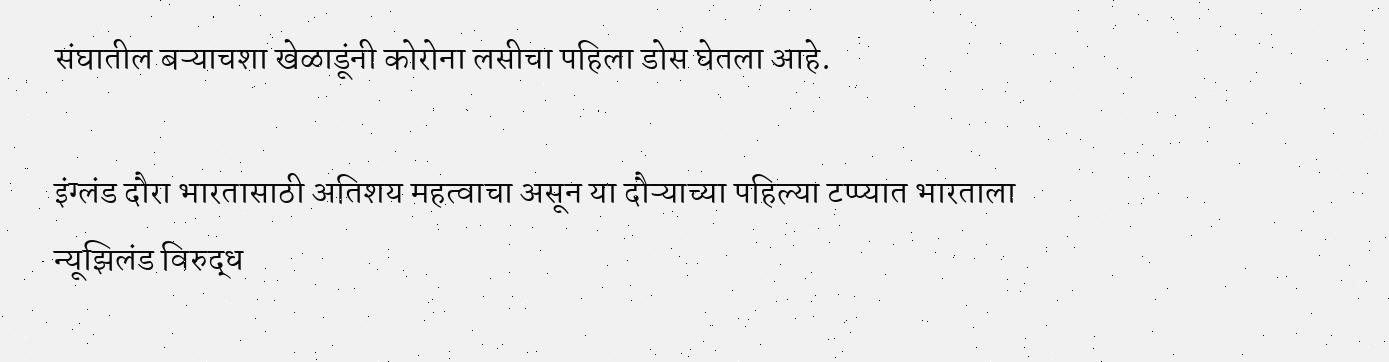संघातील बऱ्याचशा खेळाडूंनी कोरोना लसीचा पहिला डोस घेतला आहे.

इंग्लंड दौरा भारतासाठी अतिशय महत्वाचा असून या दौऱ्याच्या पहिल्या टप्प्यात भारताला न्यूझिलंड विरुद्ध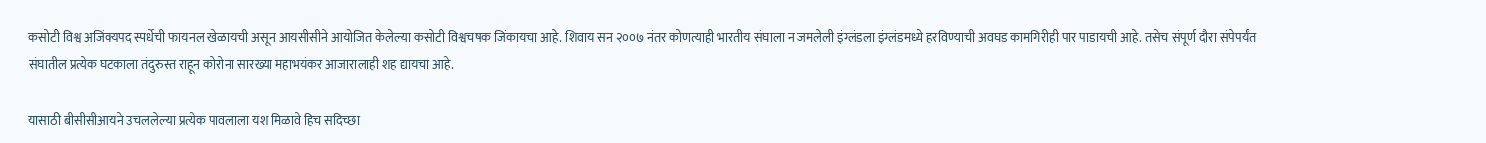कसोटी विश्व अजिंक्यपद स्पर्धेची फायनल खेळायची असून आयसीसीने आयोजित केलेल्या कसोटी विश्वचषक जिंकायचा आहे. शिवाय सन २००७ नंतर कोणत्याही भारतीय संघाला न जमलेली इंग्लंडला इंग्लंडमध्ये हरविण्याची अवघड कामगिरीही पार पाडायची आहे. तसेच संपूर्ण दौरा संपेपर्यंत संघातील प्रत्येक घटकाला तंदुरुस्त राहून कोरोना सारख्या महाभयंकर आजारालाही शह द्यायचा आहे.

यासाठी बीसीसीआयने उचललेल्या प्रत्येक पावलाला यश मिळावे हिच सदिच्छा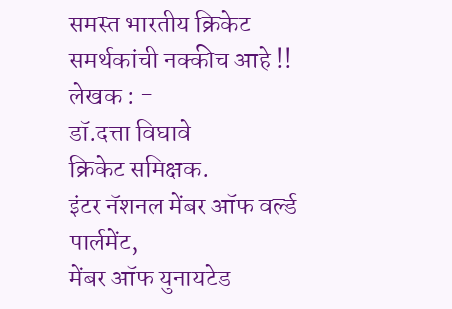समस्त भारतीय क्रिकेट समर्थकांची नक्कीच आहे !!
लेखक : -
डॉ.दत्ता विघावे
क्रिकेट समिक्षक.
इंटर नॅशनल मेंबर ऑफ वर्ल्ड पार्लमेंट,
मेंबर ऑफ युनायटेड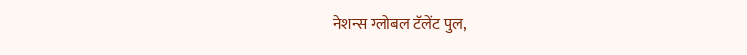नेशन्स ग्लोबल टॅलेंट पुल,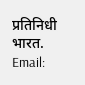प्रतिनिधी भारत.
Email: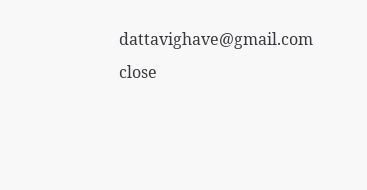dattavighave@gmail.com
close